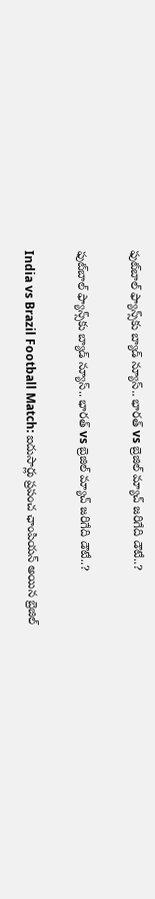ఫుట్‌బాల్ ఫ్యాన్స్‌కు బ్యాడ్ న్యూస్.. భారత్ vs బ్రెజిల్ మ్యాచ్‌ జరిగేది డౌటే..?

ఫుట్‌బాల్ ఫ్యాన్స్‌కు బ్యాడ్ న్యూస్.. భారత్ vs బ్రెజిల్ మ్యాచ్‌ జరిగేది డౌటే..?

India vs Brazil Football Match: ఐదుసార్లు ప్రపంచ ఛాంపియన్ అయిన బ్రెజిల్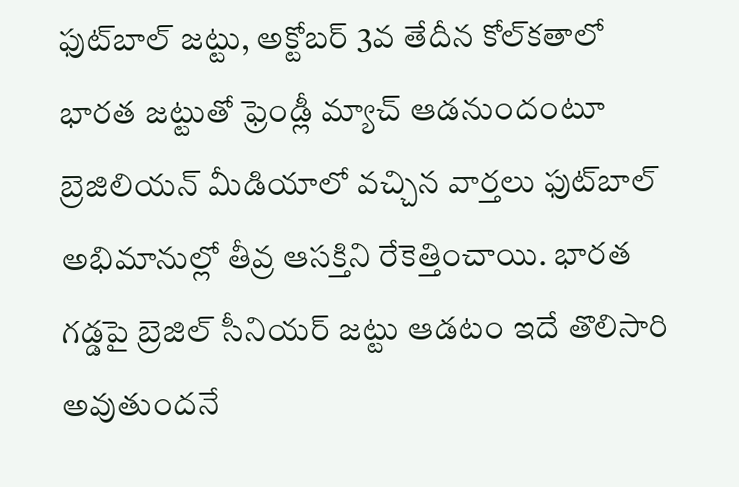ఫుట్‌బాల్ జట్టు, అక్టోబర్ 3వ తేదీన కోల్‌కతాలో భారత జట్టుతో ఫ్రెండ్లీ మ్యాచ్ ఆడనుందంటూ బ్రెజిలియన్ మీడియాలో వచ్చిన వార్తలు ఫుట్‌బాల్ అభిమానుల్లో తీవ్ర ఆసక్తిని రేకెత్తించాయి. భారత గడ్డపై బ్రెజిల్ సీనియర్ జట్టు ఆడటం ఇదే తొలిసారి అవుతుందనే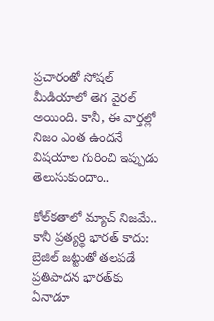ప్రచారంతో సోషల్ మీడియాలో తెగ వైరల్ అయింది. కానీ, ఈ వార్తల్లో నిజం ఎంత ఉందనే విషయాల గురించి ఇప్పుడు తెలుసుకుందాం..

కోల్‌కతాలో మ్యాచ్ నిజమే.. కానీ ప్రత్యర్థి భారత్ కాదు:
బ్రెజిల్ జట్టుతో తలపడే ప్రతిపాదన భారత్‌కు ఏనాడూ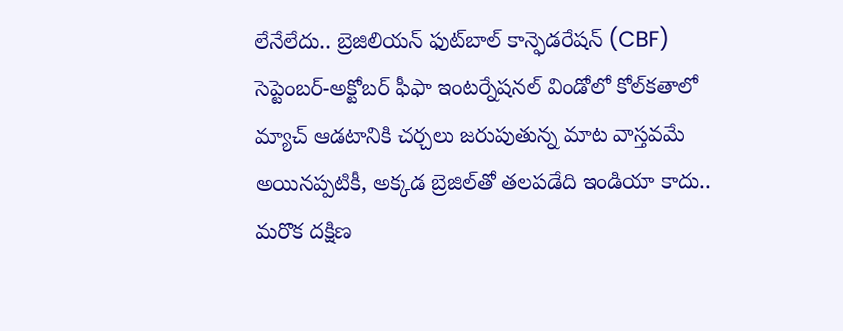లేనేలేదు.. బ్రెజిలియన్ ఫుట్‌బాల్ కాన్ఫెడరేషన్ (CBF) సెప్టెంబర్-అక్టోబర్ ఫీఫా ఇంటర్నేషనల్ విండోలో కోల్‌కతాలో మ్యాచ్ ఆడటానికి చర్చలు జరుపుతున్న మాట వాస్తవమే అయినప్పటికీ, అక్కడ బ్రెజిల్‌తో తలపడేది ఇండియా కాదు.. మరొక దక్షిణ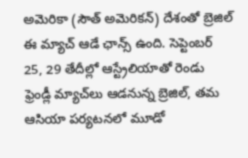అమెరికా (సౌత్ అమెరికన్) దేశంతో బ్రెజిల్ ఈ మ్యాచ్ ఆడే ఛాన్స్ ఉంది. సెప్టెంబర్ 25, 29 తేదీల్లో ఆస్ట్రేలియాతో రెండు ఫ్రెండ్లీ మ్యాచ్‌లు ఆడనున్న బ్రెజిల్, తమ ఆసియా పర్యటనలో మూడో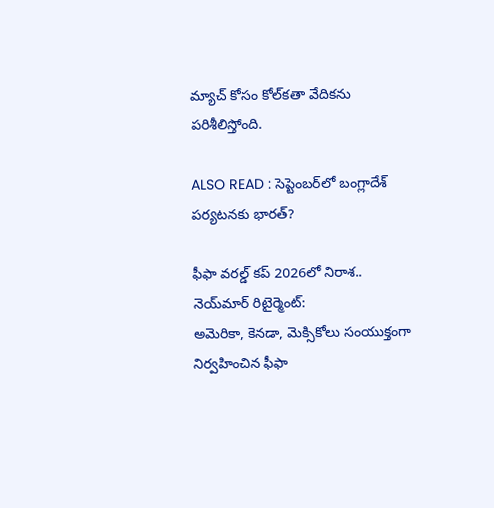మ్యాచ్ కోసం కోల్‌కతా వేదికను పరిశీలిస్తోంది.

ALSO READ : సెప్టెంబర్‌లో బంగ్లాదేశ్ పర్యటనకు భారత్?

ఫీఫా వరల్డ్ కప్ 2026లో నిరాశ.. నెయ్‌మార్ రిటైర్మెంట్:
అమెరికా, కెనడా, మెక్సికోలు సంయుక్తంగా నిర్వహించిన ఫీఫా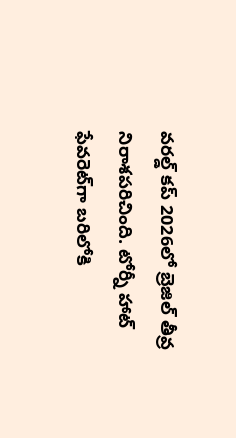వరల్డ్ కప్ 2026లో బ్రెజిల్ తీవ్ర నిరాశపరిచింది. టోర్నీ హాట్ ఫేవరెట్‌గా బరిలోకి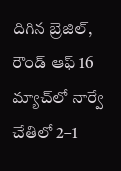దిగిన బ్రెజిల్, రౌండ్ ఆఫ్ 16 మ్యాచ్‌లో నార్వే చేతిలో 2–1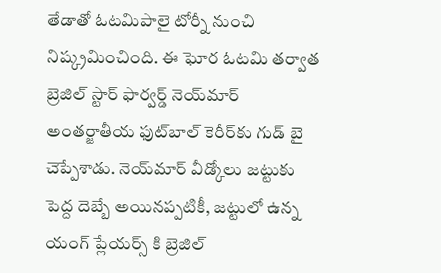తేడాతో ఓటమిపాలై టోర్నీ నుంచి నిష్క్రమించింది. ఈ ఘోర ఓటమి తర్వాత బ్రెజిల్ స్టార్ ఫార్వర్డ్ నెయ్‌మార్ అంతర్జాతీయ ఫుట్‌బాల్ కెరీర్‌కు గుడ్ బై చెప్పేశాడు. నెయ్‌మార్ వీడ్కోలు జట్టుకు పెద్ద దెబ్బే అయినప్పటికీ, జట్టులో ఉన్న యంగ్ ప్లేయర్స్ కి బ్రెజిల్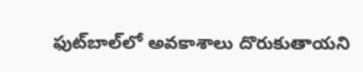ఫుట్‌బాల్‌లో అవకాశాలు దొరుకుతాయని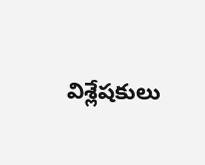విశ్లేషకులు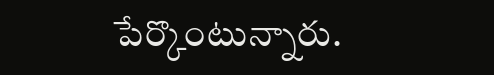పేర్కొంటున్నారు.